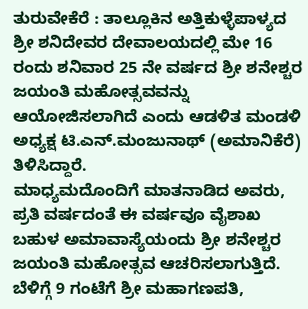ತುರುವೇಕೆರೆ : ತಾಲ್ಲೂಕಿನ ಅತ್ತಿಕುಳ್ಳೆಪಾಳ್ಯದ ಶ್ರೀ ಶನಿದೇವರ ದೇವಾಲಯದಲ್ಲಿ ಮೇ 16 ರಂದು ಶನಿವಾರ 25 ನೇ ವರ್ಷದ ಶ್ರೀ ಶನೇಶ್ಚರ ಜಯಂತಿ ಮಹೋತ್ಸವವನ್ನು ಆಯೋಜಿಸಲಾಗಿದೆ ಎಂದು ಆಡಳಿತ ಮಂಡಳಿ ಅಧ್ಯಕ್ಷ ಟಿ.ಎನ್.ಮಂಜುನಾಥ್ (ಅಮಾನಿಕೆರೆ) ತಿಳಿಸಿದ್ದಾರೆ.
ಮಾಧ್ಯಮದೊಂದಿಗೆ ಮಾತನಾಡಿದ ಅವರು, ಪ್ರತಿ ವರ್ಷದಂತೆ ಈ ವರ್ಷವೂ ವೈಶಾಖ ಬಹುಳ ಅಮಾವಾಸ್ಯೆಯಂದು ಶ್ರೀ ಶನೇಶ್ಚರ ಜಯಂತಿ ಮಹೋತ್ಸವ ಆಚರಿಸಲಾಗುತ್ತಿದೆ. ಬೆಳಿಗ್ಗೆ 9 ಗಂಟೆಗೆ ಶ್ರೀ ಮಹಾಗಣಪತಿ,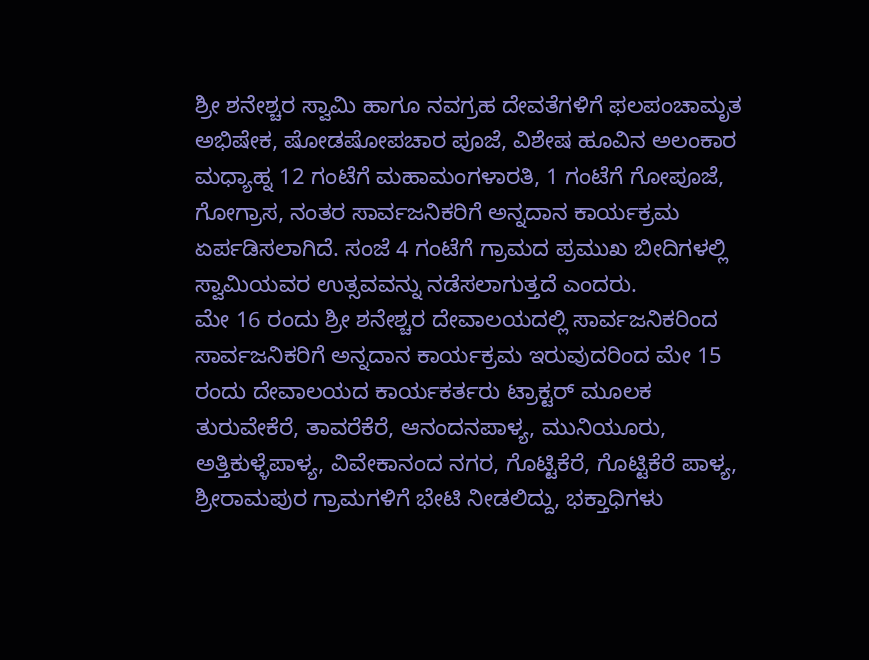ಶ್ರೀ ಶನೇಶ್ಚರ ಸ್ವಾಮಿ ಹಾಗೂ ನವಗ್ರಹ ದೇವತೆಗಳಿಗೆ ಫಲಪಂಚಾಮೃತ ಅಭಿಷೇಕ, ಷೋಡಷೋಪಚಾರ ಪೂಜೆ, ವಿಶೇಷ ಹೂವಿನ ಅಲಂಕಾರ ಮಧ್ಯಾಹ್ನ 12 ಗಂಟೆಗೆ ಮಹಾಮಂಗಳಾರತಿ, 1 ಗಂಟೆಗೆ ಗೋಪೂಜೆ, ಗೋಗ್ರಾಸ, ನಂತರ ಸಾರ್ವಜನಿಕರಿಗೆ ಅನ್ನದಾನ ಕಾರ್ಯಕ್ರಮ ಏರ್ಪಡಿಸಲಾಗಿದೆ. ಸಂಜೆ 4 ಗಂಟೆಗೆ ಗ್ರಾಮದ ಪ್ರಮುಖ ಬೀದಿಗಳಲ್ಲಿ ಸ್ವಾಮಿಯವರ ಉತ್ಸವವನ್ನು ನಡೆಸಲಾಗುತ್ತದೆ ಎಂದರು.
ಮೇ 16 ರಂದು ಶ್ರೀ ಶನೇಶ್ಚರ ದೇವಾಲಯದಲ್ಲಿ ಸಾರ್ವಜನಿಕರಿಂದ ಸಾರ್ವಜನಿಕರಿಗೆ ಅನ್ನದಾನ ಕಾರ್ಯಕ್ರಮ ಇರುವುದರಿಂದ ಮೇ 15 ರಂದು ದೇವಾಲಯದ ಕಾರ್ಯಕರ್ತರು ಟ್ರಾಕ್ಟರ್ ಮೂಲಕ ತುರುವೇಕೆರೆ, ತಾವರೆಕೆರೆ, ಆನಂದನಪಾಳ್ಯ, ಮುನಿಯೂರು, ಅತ್ತಿಕುಳ್ಳೆಪಾಳ್ಯ, ವಿವೇಕಾನಂದ ನಗರ, ಗೊಟ್ಟಿಕೆರೆ, ಗೊಟ್ಟಿಕೆರೆ ಪಾಳ್ಯ, ಶ್ರೀರಾಮಪುರ ಗ್ರಾಮಗಳಿಗೆ ಭೇಟಿ ನೀಡಲಿದ್ದು, ಭಕ್ತಾಧಿಗಳು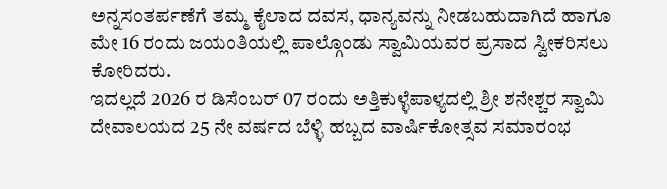ಅನ್ನಸಂತರ್ಪಣೆಗೆ ತಮ್ಮ ಕೈಲಾದ ದವಸ, ಧಾನ್ಯವನ್ನು ನೀಡಬಹುದಾಗಿದೆ ಹಾಗೂ ಮೇ 16 ರಂದು ಜಯಂತಿಯಲ್ಲಿ ಪಾಲ್ಗೊಂಡು ಸ್ವಾಮಿಯವರ ಪ್ರಸಾದ ಸ್ವೀಕರಿಸಲು ಕೋರಿದರು.
ಇದಲ್ಲದೆ 2026 ರ ಡಿಸೆಂಬರ್ 07 ರಂದು ಅತ್ತಿಕುಳ್ಳೆಪಾಳ್ಯದಲ್ಲಿ ಶ್ರೀ ಶನೇಶ್ಚರ ಸ್ವಾಮಿ ದೇವಾಲಯದ 25 ನೇ ವರ್ಷದ ಬೆಳ್ಳಿ ಹಬ್ಬದ ವಾರ್ಷಿಕೋತ್ಸವ ಸಮಾರಂಭ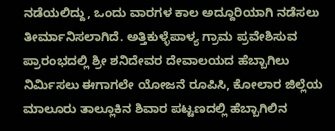ನಡೆಯಲಿದ್ದು, ಒಂದು ವಾರಗಳ ಕಾಲ ಅದ್ದೂರಿಯಾಗಿ ನಡೆಸಲು ತೀರ್ಮಾನಿಸಲಾಗಿದೆ. ಅತ್ತಿಕುಳ್ಳೆಪಾಳ್ಯ ಗ್ರಾಮ ಪ್ರವೇಶಿಸುವ ಪ್ರಾರಂಭದಲ್ಲಿ ಶ್ರೀ ಶನಿದೇವರ ದೇವಾಲಯದ ಹೆಬ್ಬಾಗಿಲು ನಿರ್ಮಿಸಲು ಈಗಾಗಲೇ ಯೋಜನೆ ರೂಪಿಸಿ, ಕೋಲಾರ ಜಿಲ್ಲೆಯ ಮಾಲೂರು ತಾಲ್ಲೂಕಿನ ಶಿವಾರ ಪಟ್ಟಣದಲ್ಲಿ ಹೆಬ್ಬಾಗಿಲಿನ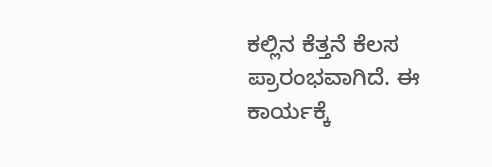ಕಲ್ಲಿನ ಕೆತ್ತನೆ ಕೆಲಸ ಪ್ರಾರಂಭವಾಗಿದೆ. ಈ ಕಾರ್ಯಕ್ಕೆ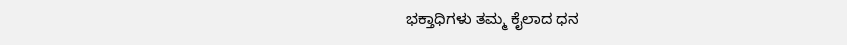ಭಕ್ತಾಧಿಗಳು ತಮ್ಮ ಕೈಲಾದ ಧನ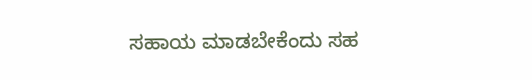ಸಹಾಯ ಮಾಡಬೇಕೆಂದು ಸಹ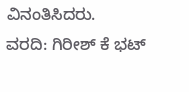ವಿನಂತಿಸಿದರು.
ವರದಿ: ಗಿರೀಶ್ ಕೆ ಭಟ್